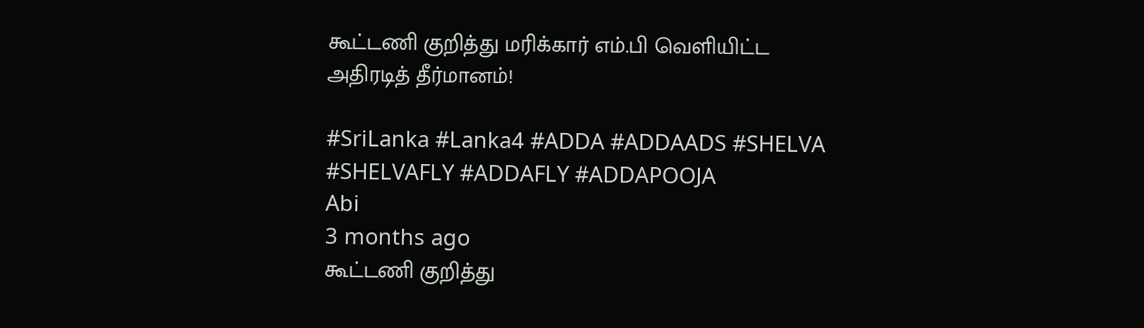கூட்டணி குறித்து மரிக்கார் எம்.பி வெளியிட்ட அதிரடித் தீர்மானம்!

#SriLanka #Lanka4 #ADDA #ADDAADS #SHELVA #SHELVAFLY #ADDAFLY #ADDAPOOJA
Abi
3 months ago
கூட்டணி குறித்து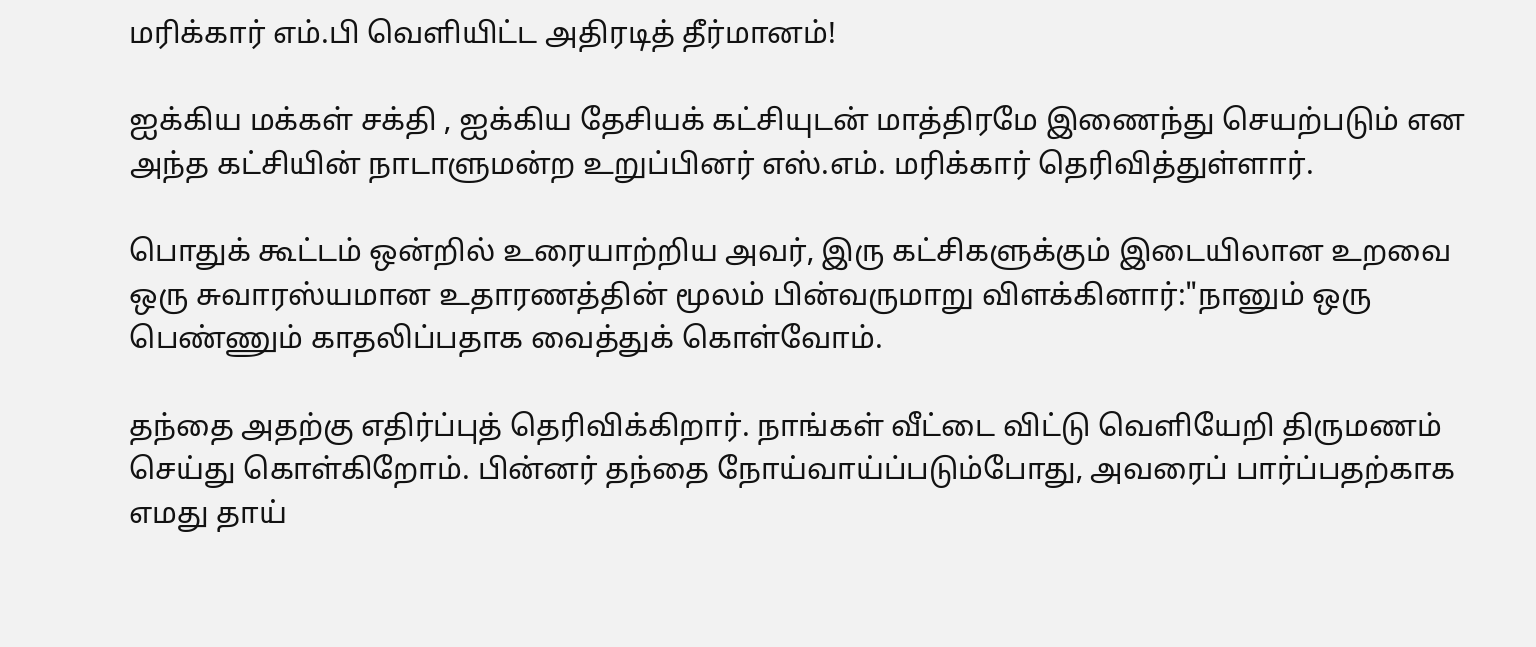மரிக்கார் எம்.பி வெளியிட்ட அதிரடித் தீர்மானம்!

ஐக்கிய மக்கள் சக்தி , ஐக்கிய தேசியக் கட்சியுடன் மாத்திரமே இணைந்து செயற்படும் என அந்த கட்சியின் நாடாளுமன்ற உறுப்பினர் எஸ்.எம். மரிக்கார் தெரிவித்துள்ளார்.

பொதுக் கூட்டம் ஒன்றில் உரையாற்றிய அவர், இரு கட்சிகளுக்கும் இடையிலான உறவை ஒரு சுவாரஸ்யமான உதாரணத்தின் மூலம் பின்வருமாறு விளக்கினார்:"நானும் ஒரு பெண்ணும் காதலிப்பதாக வைத்துக் கொள்வோம்.

தந்தை அதற்கு எதிர்ப்புத் தெரிவிக்கிறார். நாங்கள் வீட்டை விட்டு வெளியேறி திருமணம் செய்து கொள்கிறோம். பின்னர் தந்தை நோய்வாய்ப்படும்போது, அவரைப் பார்ப்பதற்காக எமது தாய்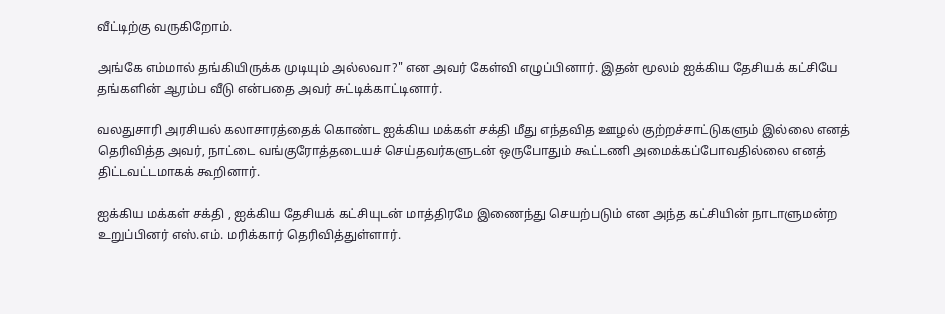வீட்டிற்கு வருகிறோம்.

அங்கே எம்மால் தங்கியிருக்க முடியும் அல்லவா?" என அவர் கேள்வி எழுப்பினார். இதன் மூலம் ஐக்கிய தேசியக் கட்சியே தங்களின் ஆரம்ப வீடு என்பதை அவர் சுட்டிக்காட்டினார்.

வலதுசாரி அரசியல் கலாசாரத்தைக் கொண்ட ஐக்கிய மக்கள் சக்தி மீது எந்தவித ஊழல் குற்றச்சாட்டுகளும் இல்லை எனத் தெரிவித்த அவர், நாட்டை வங்குரோத்தடையச் செய்தவர்களுடன் ஒருபோதும் கூட்டணி அமைக்கப்போவதில்லை எனத் திட்டவட்டமாகக் கூறினார்.

ஐக்கிய மக்கள் சக்தி , ஐக்கிய தேசியக் கட்சியுடன் மாத்திரமே இணைந்து செயற்படும் என அந்த கட்சியின் நாடாளுமன்ற உறுப்பினர் எஸ்.எம். மரிக்கார் தெரிவித்துள்ளார்.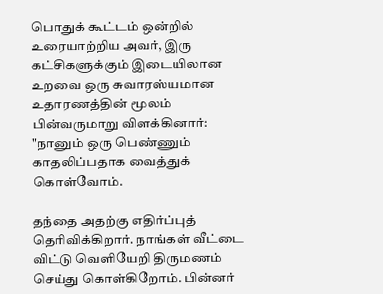பொதுக் கூட்டம் ஒன்றில் உரையாற்றிய அவர், இரு கட்சிகளுக்கும் இடையிலான உறவை ஒரு சுவாரஸ்யமான உதாரணத்தின் மூலம் பின்வருமாறு விளக்கினார்: "நானும் ஒரு பெண்ணும் காதலிப்பதாக வைத்துக் கொள்வோம்.

தந்தை அதற்கு எதிர்ப்புத் தெரிவிக்கிறார். நாங்கள் வீட்டை விட்டு வெளியேறி திருமணம் செய்து கொள்கிறோம். பின்னர்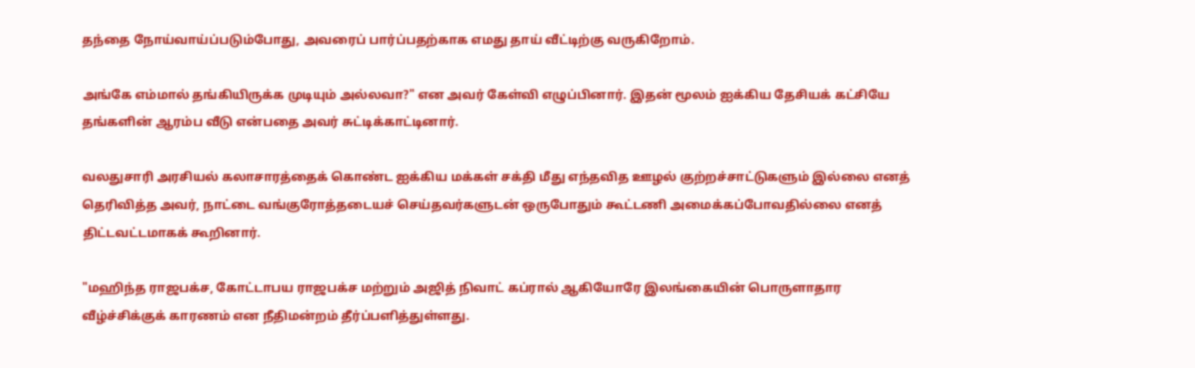தந்தை நோய்வாய்ப்படும்போது, அவரைப் பார்ப்பதற்காக எமது தாய் வீட்டிற்கு வருகிறோம்.

அங்கே எம்மால் தங்கியிருக்க முடியும் அல்லவா?" என அவர் கேள்வி எழுப்பினார். இதன் மூலம் ஐக்கிய தேசியக் கட்சியே தங்களின் ஆரம்ப வீடு என்பதை அவர் சுட்டிக்காட்டினார்.

வலதுசாரி அரசியல் கலாசாரத்தைக் கொண்ட ஐக்கிய மக்கள் சக்தி மீது எந்தவித ஊழல் குற்றச்சாட்டுகளும் இல்லை எனத் தெரிவித்த அவர், நாட்டை வங்குரோத்தடையச் செய்தவர்களுடன் ஒருபோதும் கூட்டணி அமைக்கப்போவதில்லை எனத் திட்டவட்டமாகக் கூறினார்.

"மஹிந்த ராஜபக்ச, கோட்டாபய ராஜபக்ச மற்றும் அஜித் நிவாட் கப்ரால் ஆகியோரே இலங்கையின் பொருளாதார வீழ்ச்சிக்குக் காரணம் என நீதிமன்றம் தீர்ப்பளித்துள்ளது.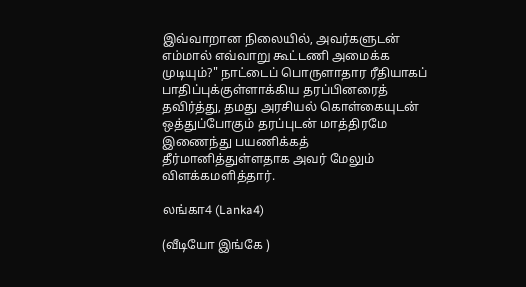இவ்வாறான நிலையில், அவர்களுடன் எம்மால் எவ்வாறு கூட்டணி அமைக்க முடியும்?" நாட்டைப் பொருளாதார ரீதியாகப் பாதிப்புக்குள்ளாக்கிய தரப்பினரைத் தவிர்த்து, தமது அரசியல் கொள்கையுடன் ஒத்துப்போகும் தரப்புடன் மாத்திரமே இணைந்து பயணிக்கத் தீர்மானித்துள்ளதாக அவர் மேலும் விளக்கமளித்தார்.

லங்கா4 (Lanka4)

(வீடியோ இங்கே )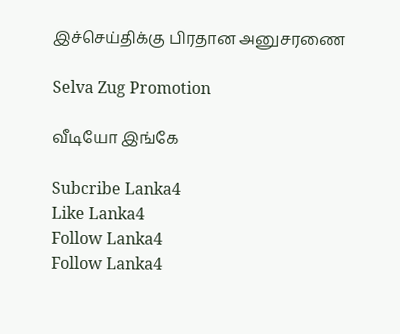இச்செய்திக்கு பிரதான அனுசரணை

Selva Zug Promotion

வீடியோ இங்கே

Subcribe Lanka4
Like Lanka4
Follow Lanka4
Follow Lanka4